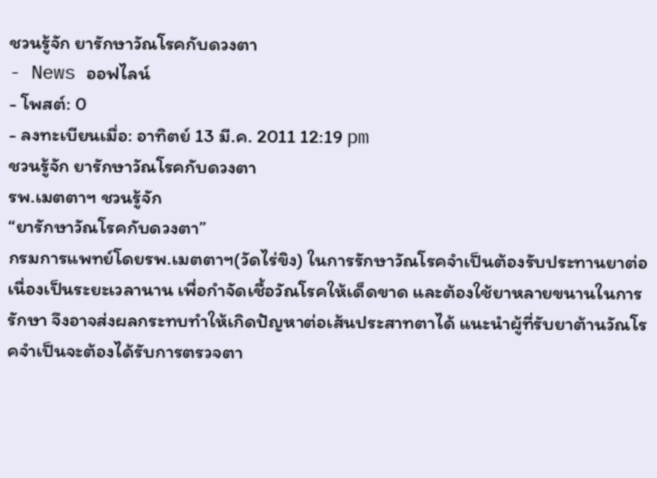ชวนรู้จัก ยารักษาวัณโรคกับดวงตา
- News ออฟไลน์
- โพสต์: 0
- ลงทะเบียนเมื่อ: อาทิตย์ 13 มี.ค. 2011 12:19 pm
ชวนรู้จัก ยารักษาวัณโรคกับดวงตา
รพ.เมตตาฯ ชวนรู้จัก
“ยารักษาวัณโรคกับดวงตา”
กรมการแพทย์โดยรพ.เมตตาฯ(วัดไร่ขิง) ในการรักษาวัณโรคจำเป็นต้องรับประทานยาต่อเนื่องเป็นระยะเวลานาน เพื่อกำจัดเชื้อวัณโรคให้เด็ดขาด และต้องใช้ยาหลายขนานในการรักษา จึงอาจส่งผลกระทบทำให้เกิดปัญหาต่อเส้นประสาทตาได้ แนะนำผู้ที่รับยาต้านวัณโรคจำเป็นจะต้องได้รับการตรวจตา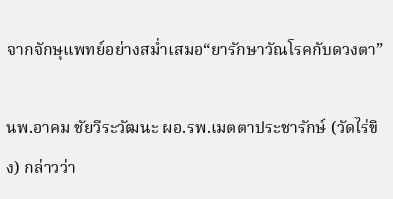จากจักษุแพทย์อย่างสม่ำเสมอ“ยารักษาวัณโรคกับดวงตา”

นพ.อาคม ชัยวีระวัฒนะ ผอ.รพ.เมตตาประชารักษ์ (วัดไร่ขิง) กล่าวว่า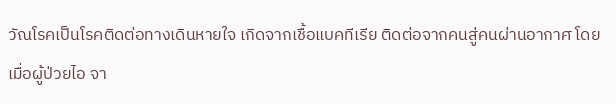วัณโรคเป็นโรคติดต่อทางเดินหายใจ เกิดจากเชื้อแบคทีเรีย ติดต่อจากคนสู่คนผ่านอากาศ โดยเมื่อผู้ป่วยไอ จา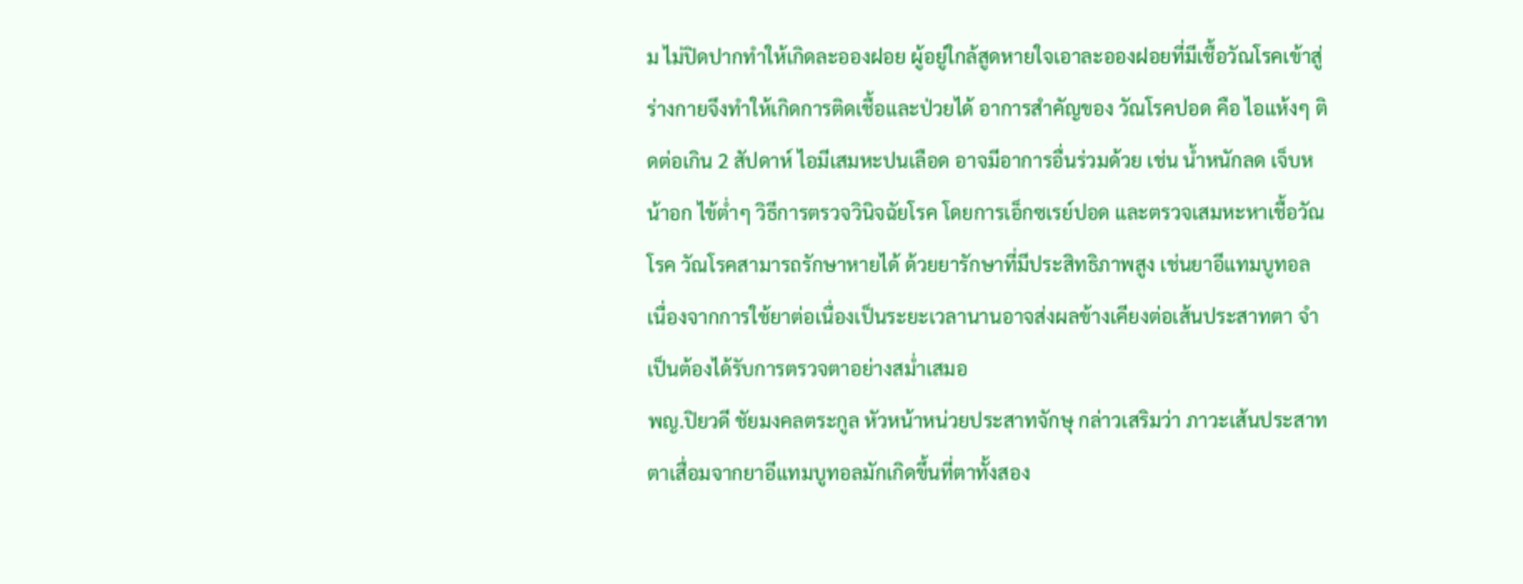ม ไม่ปิดปากทำให้เกิดละอองฝอย ผู้อยู่ใกล้สูดหายใจเอาละอองฝอยที่มีเชื้อวัณโรคเข้าสู่ร่างกายจึงทำให้เกิดการติดเชื้อและป่วยได้ อาการสำคัญของ วัณโรคปอด คือ ไอแห้งๆ ติดต่อเกิน 2 สัปดาห์ ไอมีเสมหะปนเลือด อาจมีอาการอื่นร่วมด้วย เช่น น้ำหนักลด เจ็บหน้าอก ไข้ต่ำๆ วิธีการตรวจวินิจฉัยโรค โดยการเอ็กซเรย์ปอด และตรวจเสมหะหาเชื้อวัณโรค วัณโรคสามารถรักษาหายได้ ด้วยยารักษาที่มีประสิทธิภาพสูง เช่นยาอีแทมบูทอล เนื่องจากการใช้ยาต่อเนื่องเป็นระยะเวลานานอาจส่งผลข้างเคียงต่อเส้นประสาทตา จำเป็นต้องได้รับการตรวจตาอย่างสม่ำเสมอ
พญ.ปิยวดี ชัยมงคลตระกูล หัวหน้าหน่วยประสาทจักษุ กล่าวเสริมว่า ภาวะเส้นประสาทตาเสื่อมจากยาอีแทมบูทอลมักเกิดขึ้นที่ตาทั้งสอง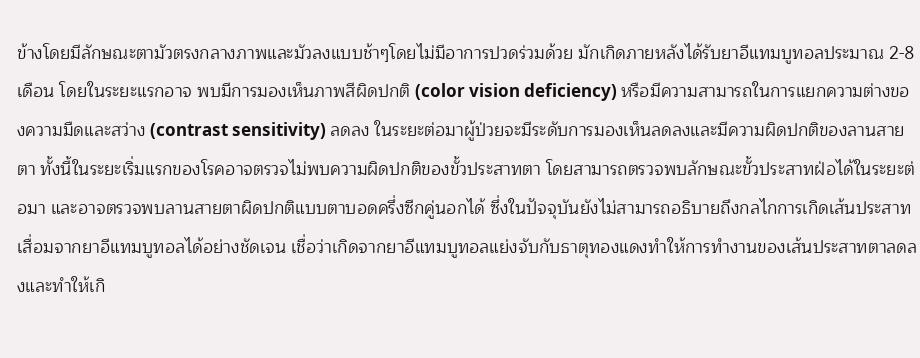ข้างโดยมีลักษณะตามัวตรงกลางภาพและมัวลงแบบช้าๆโดยไม่มีอาการปวดร่วมด้วย มักเกิดภายหลังได้รับยาอีแทมบูทอลประมาณ 2-8 เดือน โดยในระยะแรกอาจ พบมีการมองเห็นภาพสีผิดปกติ (color vision deficiency) หรือมีความสามารถในการแยกความต่างของความมืดและสว่าง (contrast sensitivity) ลดลง ในระยะต่อมาผู้ป่วยจะมีระดับการมองเห็นลดลงและมีความผิดปกติของลานสายตา ทั้งนี้ในระยะเริ่มแรกของโรคอาจตรวจไม่พบความผิดปกติของขั้วประสาทตา โดยสามารถตรวจพบลักษณะขั้วประสาทฝ่อได้ในระยะต่อมา และอาจตรวจพบลานสายตาผิดปกติแบบตาบอดครึ่งซีกคู่นอกได้ ซึ่งในปัจจุบันยังไม่สามารถอธิบายถึงกลไกการเกิดเส้นประสาทเสื่อมจากยาอีแทมบูทอลได้อย่างชัดเจน เชื่อว่าเกิดจากยาอีแทมบูทอลแย่งจับกับธาตุทองแดงทำให้การทำงานของเส้นประสาทตาลดลงและทำให้เกิ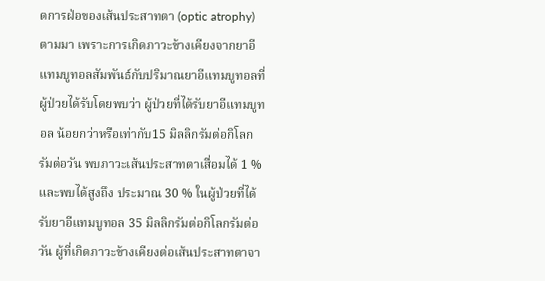ดการฝ่อของเส้นประสาทตา (optic atrophy) ตามมา เพราะการเกิดภาวะข้างเคียงจากยาอีแทมบูทอลสัมพันธ์กับปริมาณยาอีแทมบูทอลที่ผู้ป่วยได้รับโดยพบว่า ผู้ป่วยที่ได้รับยาอีแทมบูทอล น้อยกว่าหรือเท่ากับ15 มิลลิกรัมต่อกิโลกรัมต่อวัน พบภาวะเส้นประสาทตาเสื่อมได้ 1 % และพบได้สูงถึง ประมาณ 30 % ในผู้ป่วยที่ได้รับยาอีแทมบูทอล 35 มิลลิกรัมต่อกิโลกรัมต่อวัน ผู้ที่เกิดภาวะข้างเคียงต่อเส้นประสาทตาจา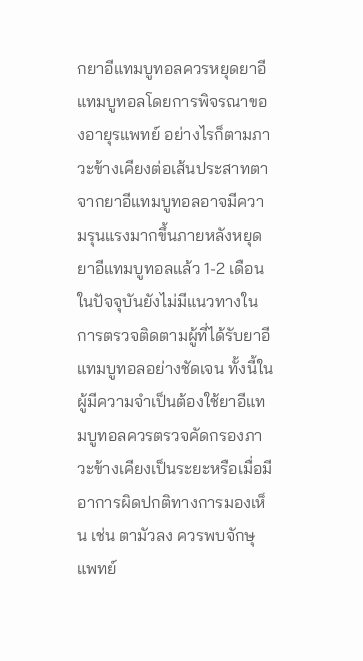กยาอีแทมบูทอลควรหยุดยาอีแทมบูทอลโดยการพิจรณาของอายุรแพทย์ อย่างไรก็ตามภาวะข้างเคียงต่อเส้นประสาทตาจากยาอีแทมบูทอลอาจมีความรุนแรงมากขึ้นภายหลังหยุดยาอีแทมบูทอลแล้ว 1-2 เดือน ในปัจจุบันยังไม่มีแนวทางในการตรวจติดตามผู้ที่ได้รับยาอีแทมบูทอลอย่างชัดเจน ทั้งนี้ในผู้มีความจำเป็นต้องใช้ยาอีแทมบูทอลควรตรวจคัดกรองภาวะข้างเคียงเป็นระยะหรือเมื่อมีอาการผิดปกติทางการมองเห็น เช่น ตามัวลง ควรพบจักษุแพทย์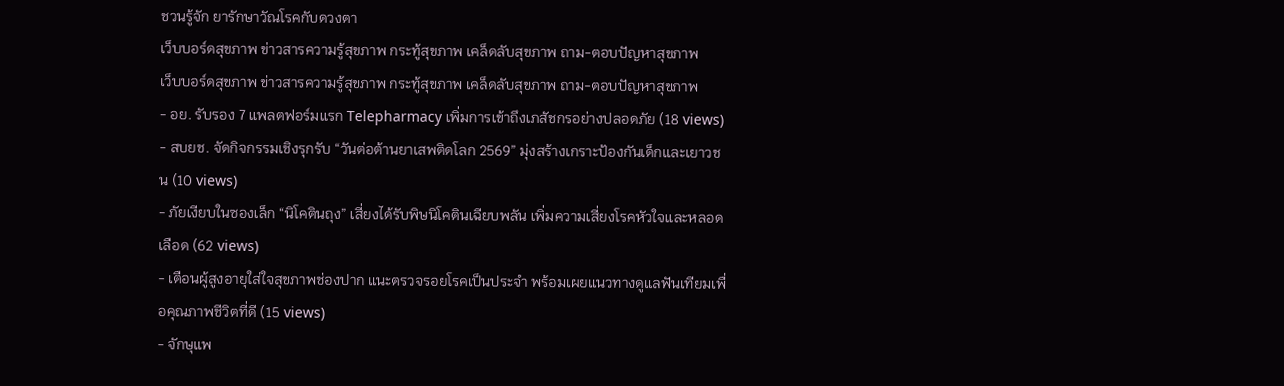ชวนรู้จัก ยารักษาวัณโรคกับดวงตา
เว็บบอร์ดสุขภาพ ข่าวสารความรู้สุขภาพ กระทู้สุขภาพ เคล็ดลับสุขภาพ ถาม-ตอบปัญหาสุขภาพ
เว็บบอร์ดสุขภาพ ข่าวสารความรู้สุขภาพ กระทู้สุขภาพ เคล็ดลับสุขภาพ ถาม-ตอบปัญหาสุขภาพ
- อย. รับรอง 7 แพลตฟอร์มแรก Telepharmacy เพิ่มการเข้าถึงเภสัชกรอย่างปลอดภัย (18 views)
- สบยช. จัดกิจกรรมเชิงรุกรับ “วันต่อต้านยาเสพติดโลก 2569” มุ่งสร้างเกราะป้องกันเด็กและเยาวชน (10 views)
- ภัยเงียบในซองเล็ก “นิโคตินถุง” เสี่ยงได้รับพิษนิโคตินเฉียบพลัน เพิ่มความเสี่ยงโรคหัวใจและหลอดเลือด (62 views)
- เตือนผู้สูงอายุใส่ใจสุขภาพช่องปาก แนะตรวจรอยโรคเป็นประจำ พร้อมเผยแนวทางดูแลฟันเทียมเพื่อคุณภาพชีวิตที่ดี (15 views)
- จักษุแพ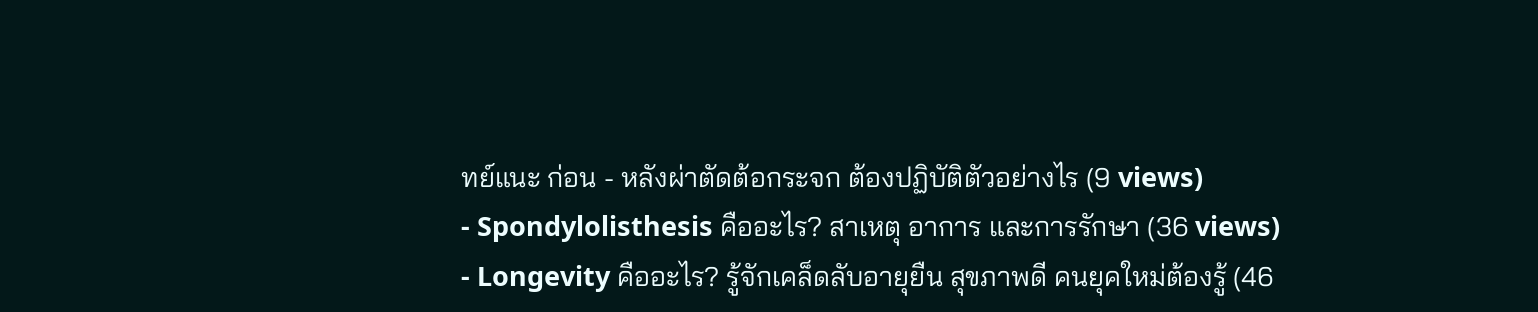ทย์แนะ ก่อน - หลังผ่าตัดต้อกระจก ต้องปฏิบัติตัวอย่างไร (9 views)
- Spondylolisthesis คืออะไร? สาเหตุ อาการ และการรักษา (36 views)
- Longevity คืออะไร? รู้จักเคล็ดลับอายุยืน สุขภาพดี คนยุคใหม่ต้องรู้ (46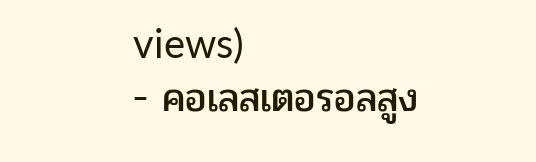views)
- คอเลสเตอรอลสูง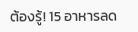ต้องรู้! 15 อาหารลด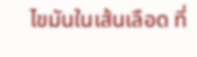ไขมันในเส้นเลือด ที่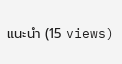แนะนำ (15 views)